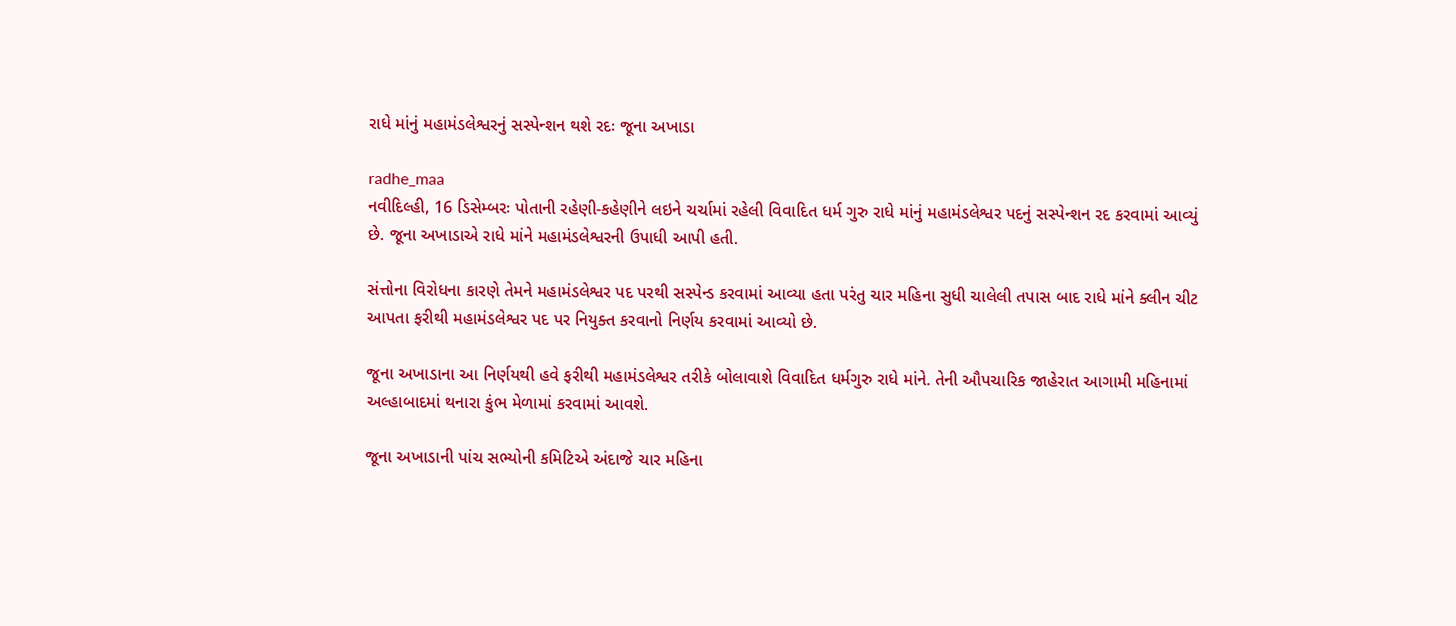રાધે માંનું મહામંડલેશ્વરનું સસ્પેન્શન થશે રદઃ જૂના અખાડા

radhe_maa
નવીદિલ્હી, 16 ડિસેમ્બરઃ પોતાની રહેણી-કહેણીને લઇને ચર્ચામાં રહેલી વિવાદિત ધર્મ ગુરુ રાધે માંનું મહામંડલેશ્વર પદનું સસ્પેન્શન રદ કરવામાં આવ્યું છે. જૂના અખાડાએ રાધે માંને મહામંડલેશ્વરની ઉપાધી આપી હતી.

સંત્તોના વિરોધના કારણે તેમને મહામંડલેશ્વર પદ પરથી સસ્પેન્ડ કરવામાં આવ્યા હતા પરંતુ ચાર મહિના સુધી ચાલેલી તપાસ બાદ રાધે માંને ક્લીન ચીટ આપતા ફરીથી મહામંડલેશ્વર પદ પર નિયુક્ત કરવાનો નિર્ણય કરવામાં આવ્યો છે.

જૂના અખાડાના આ નિર્ણયથી હવે ફરીથી મહામંડલેશ્વર તરીકે બોલાવાશે વિવાદિત ધર્મગુરુ રાધે માંને. તેની ઔપચારિક જાહેરાત આગામી મહિનામાં અલ્હાબાદમાં થનારા કુંભ મેળામાં કરવામાં આવશે.

જૂના અખાડાની પાંચ સભ્યોની કમિટિએ અંદાજે ચાર મહિના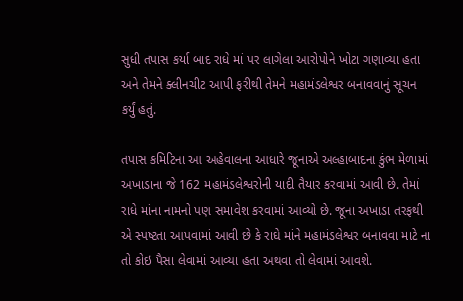સુધી તપાસ કર્યા બાદ રાધે માં પર લાગેલા આરોપોને ખોટા ગણાવ્યા હતા અને તેમને ક્લીનચીટ આપી ફરીથી તેમને મહામંડલેશ્વર બનાવવાનું સૂચન કર્યું હતું.

તપાસ કમિટિના આ અહેવાલના આધારે જૂનાએ અલ્હાબાદના કુંભ મેળામાં અખાડાના જે 162 મહામંડલેશ્વરોની યાદી તૈયાર કરવામાં આવી છે. તેમાં રાધે માંના નામનો પણ સમાવેશ કરવામાં આવ્યો છે. જૂના અખાડા તરફથી એ સ્પષ્ટતા આપવામાં આવી છે કે રાઘે માંને મહામંડલેશ્વર બનાવવા માટે ના તો કોઇ પૈસા લેવામાં આવ્યા હતા અથવા તો લેવામાં આવશે.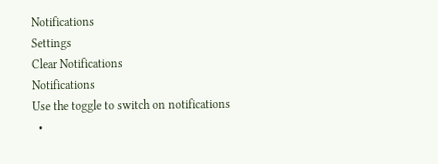Notifications
Settings
Clear Notifications
Notifications
Use the toggle to switch on notifications
  •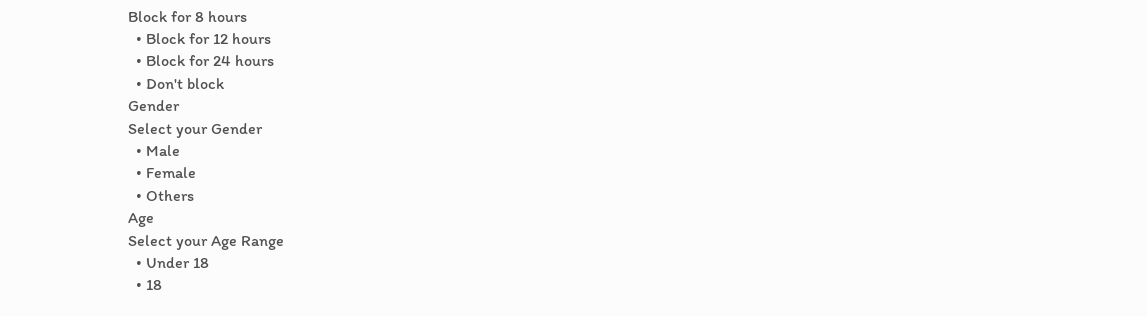Block for 8 hours
  • Block for 12 hours
  • Block for 24 hours
  • Don't block
Gender
Select your Gender
  • Male
  • Female
  • Others
Age
Select your Age Range
  • Under 18
  • 18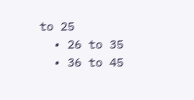to 25
  • 26 to 35
  • 36 to 45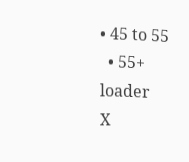• 45 to 55
  • 55+
loader
X